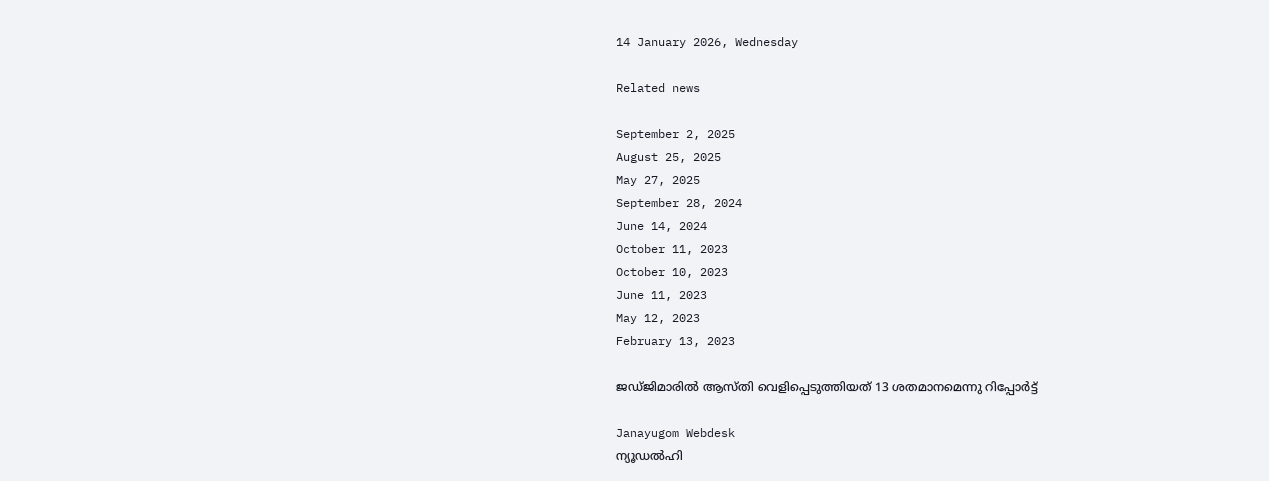14 January 2026, Wednesday

Related news

September 2, 2025
August 25, 2025
May 27, 2025
September 28, 2024
June 14, 2024
October 11, 2023
October 10, 2023
June 11, 2023
May 12, 2023
February 13, 2023

ജ‍ഡ്ജിമാരില്‍ ആസ്തി വെളിപ്പെടുത്തിയത് 13 ശതമാനമെന്നു റിപ്പോര്‍ട്ട്

Janayugom Webdesk
ന്യൂഡല്‍ഹി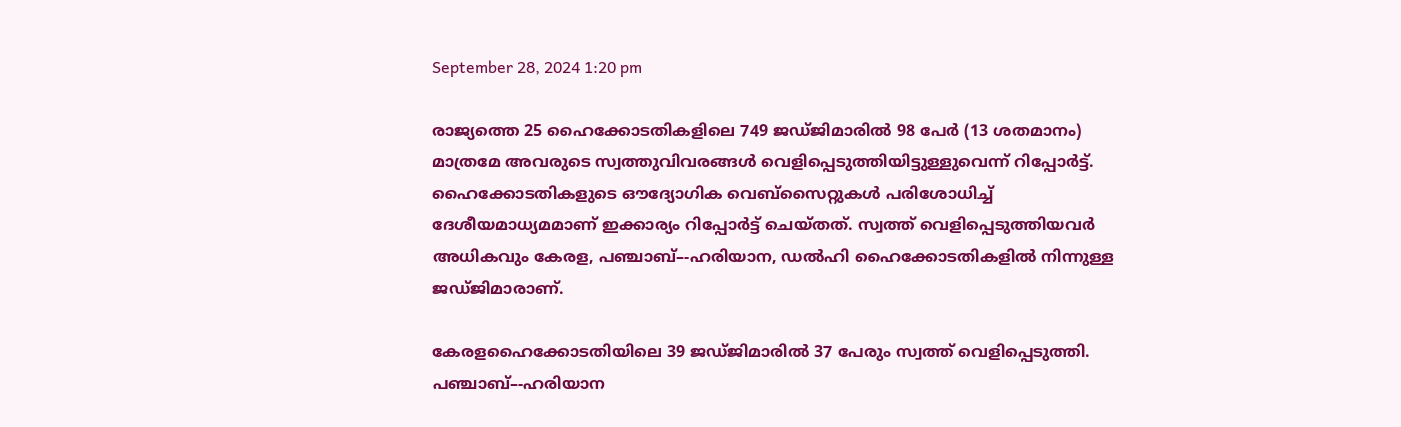September 28, 2024 1:20 pm

രാജ്യത്തെ 25 ഹൈക്കോടതികളിലെ 749 ജഡ്‌ജിമാരിൽ 98 പേർ (13 ശതമാനം) മാത്രമേ അവരുടെ സ്വത്തുവിവരങ്ങൾ വെളിപ്പെടുത്തിയിട്ടുള്ളുവെന്ന്‌ റിപ്പോർട്ട്‌. ഹൈക്കോടതികളുടെ ഔദ്യോഗിക വെബ്‌സൈറ്റുകൾ പരിശോധിച്ച്‌ ദേശീയമാധ്യമമാണ്‌ ഇക്കാര്യം റിപ്പോർട്ട്‌ ചെയ്‌തത്‌. സ്വത്ത് വെളിപ്പെടുത്തിയവർ അധികവും കേരള, പഞ്ചാബ്‌–-ഹരിയാന, ഡൽഹി ഹൈക്കോടതികളിൽ നിന്നുള്ള ജഡ്‌ജിമാരാണ്‌.

കേരളഹൈക്കോടതിയിലെ 39 ജഡ്‌ജിമാരിൽ 37 പേരും സ്വത്ത്‌ വെളിപ്പെടുത്തി. പഞ്ചാബ്‌–-ഹരിയാന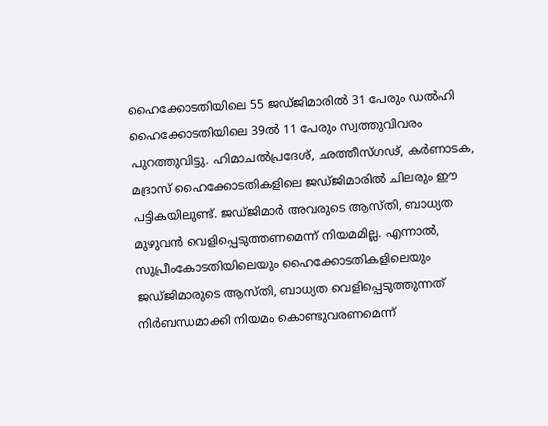ഹൈക്കോടതിയിലെ 55 ജഡ്‌ജിമാരിൽ 31 പേരും ഡൽഹി ഹൈക്കോടതിയിലെ 39ൽ 11 പേരും സ്വത്തുവിവരം പുറത്തുവിട്ടു. ഹിമാചൽപ്രദേശ്‌, ഛത്തീസ്‌ഗഢ്‌, കർണാടക, മദ്രാസ്‌ ഹൈക്കോടതികളിലെ ജഡ്‌ജിമാരിൽ ചിലരും ഈ പട്ടികയിലുണ്ട്‌. ജഡ്‌ജിമാർ അവരുടെ ആസ്‌തി, ബാധ്യത മുഴുവൻ വെളിപ്പെടുത്തണമെന്ന്‌ നിയമമില്ല. എന്നാൽ, സുപ്രീംകോടതിയിലെയും ഹൈക്കോടതികളിലെയും ജഡ്‌ജിമാരുടെ ആസ്‌തി, ബാധ്യത വെളിപ്പെടുത്തുന്നത്‌ നിർബന്ധമാക്കി നിയമം കൊണ്ടുവരണമെന്ന്‌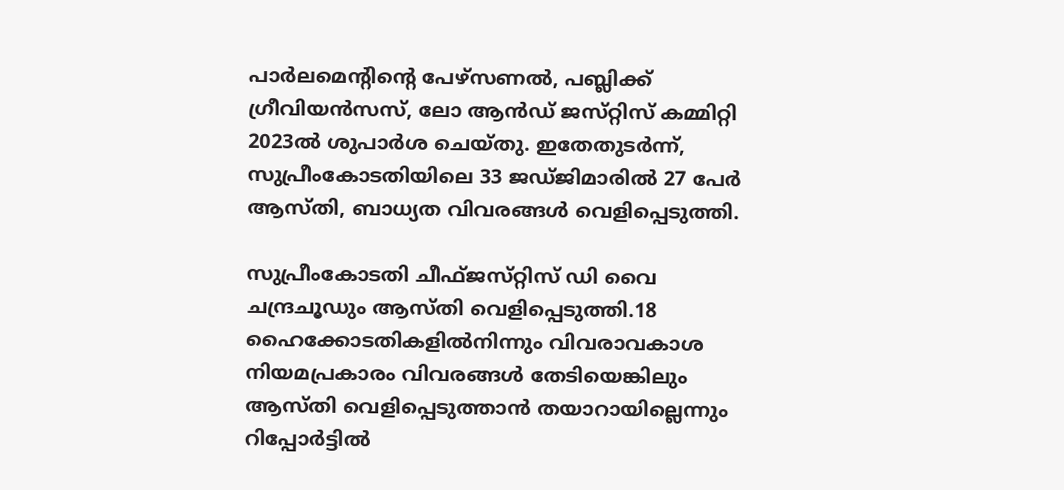പാർലമെന്റിന്റെ പേഴ്‌സണൽ, പബ്ലിക്ക്‌ ഗ്രീവിയൻസസ്‌, ലോ ആൻഡ്‌ ജസ്‌റ്റിസ്‌ കമ്മിറ്റി 2023ൽ ശുപാർശ ചെയ്‌തു. ഇതേതുടർന്ന്‌, സുപ്രീംകോടതിയിലെ 33 ജഡ്‌ജിമാരിൽ 27 പേർ ആസ്‌തി, ബാധ്യത വിവരങ്ങൾ വെളിപ്പെടുത്തി.

സുപ്രീംകോടതി ചീഫ്‌ജസ്‌റ്റിസ്‌ ഡി വൈ ചന്ദ്രചൂഡും ആസ്‌തി വെളിപ്പെടുത്തി.18 ഹൈക്കോടതികളിൽനിന്നും വിവരാവകാശ നിയമപ്രകാരം വിവരങ്ങൾ തേടിയെങ്കിലും ആസ്‌തി വെളിപ്പെടുത്താൻ തയാറായില്ലെന്നും റിപ്പോർട്ടിൽ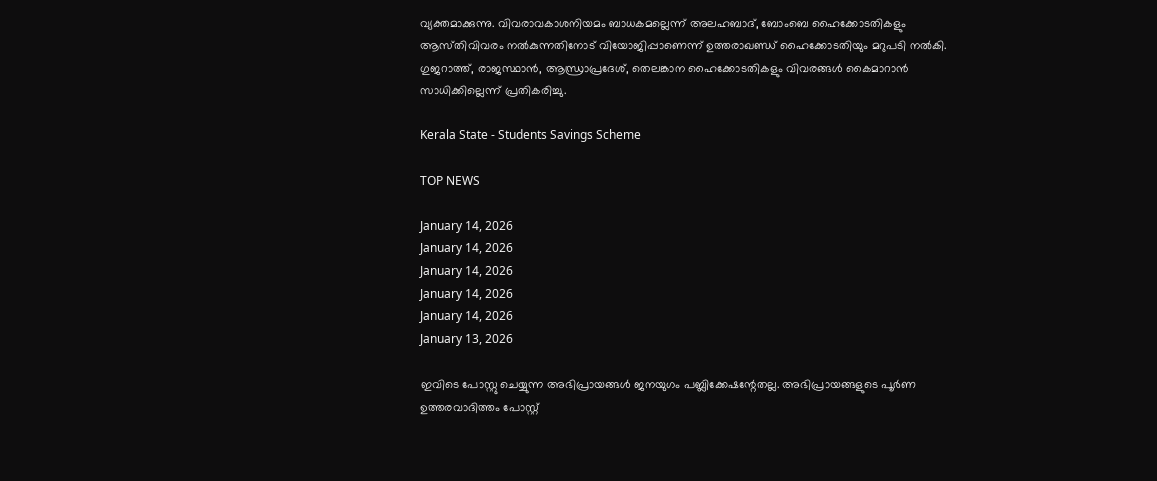വ്യക്തമാക്കുന്നു. വിവരാവകാശനിയമം ബാധകമല്ലെന്ന്‌ അലഹബാദ്‌, ബോംബെ ഹൈക്കോടതികളും ആസ്‌തിവിവരം നൽകുന്നതിനോട്‌ വിയോജിപ്പാണെന്ന്‌ ഉത്തരാഖണ്ഡ്‌ ഹൈക്കോടതിയും മറുപടി നൽകി. ഗുജറാത്ത്‌, രാജസ്ഥാൻ, ആന്ധ്രാപ്രദേശ്‌, തെലങ്കാന ഹൈക്കോടതികളും വിവരങ്ങൾ കൈമാറാൻ സാധിക്കില്ലെന്ന്‌ പ്രതികരിച്ചു.

Kerala State - Students Savings Scheme

TOP NEWS

January 14, 2026
January 14, 2026
January 14, 2026
January 14, 2026
January 14, 2026
January 13, 2026

ഇവിടെ പോസ്റ്റു ചെയ്യുന്ന അഭിപ്രായങ്ങള്‍ ജനയുഗം പബ്ലിക്കേഷന്റേതല്ല. അഭിപ്രായങ്ങളുടെ പൂര്‍ണ ഉത്തരവാദിത്തം പോസ്റ്റ്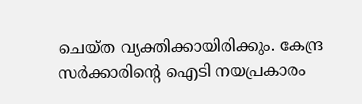ചെയ്ത വ്യക്തിക്കായിരിക്കും. കേന്ദ്ര സര്‍ക്കാരിന്റെ ഐടി നയപ്രകാരം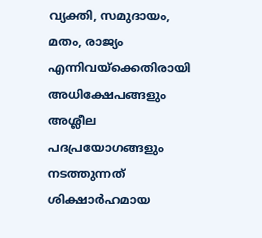വ്യക്തി, സമുദായം, മതം, രാജ്യം എന്നിവയ്‌ക്കെതിരായി അധിക്ഷേപങ്ങളും അശ്ലീല പദപ്രയോഗങ്ങളും നടത്തുന്നത് ശിക്ഷാര്‍ഹമായ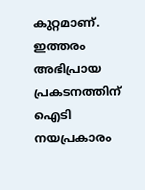കുറ്റമാണ്. ഇത്തരം അഭിപ്രായ പ്രകടനത്തിന് ഐടി നയപ്രകാരം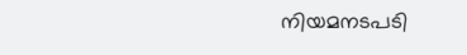നിയമനടപടി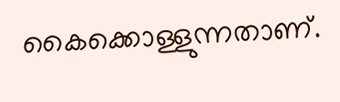കൈക്കൊള്ളുന്നതാണ്.